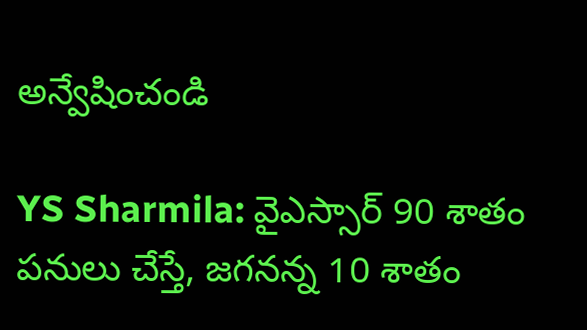అన్వేషించండి

YS Sharmila: వైఎస్సార్ 90 శాతం పనులు చేస్తే, జగనన్న 10 శాతం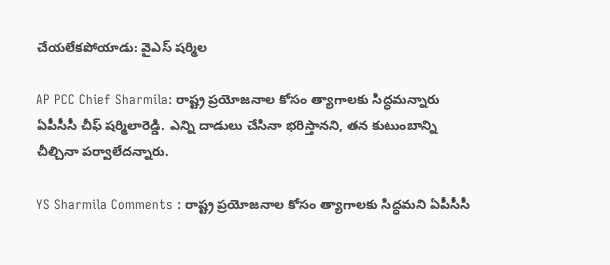చేయలేకపోయాడు: వైఎస్ షర్మిల

AP PCC Chief Sharmila: రాష్ట్ర ప్రయోజనాల కోసం త్యాగాలకు సిద్ధమన్నారు ఏపీసీసీ చీఫ్ షర్మిలారెడ్డి. ఎన్ని దాడులు చేసినా భరిస్తానని, తన కుటుంబాన్ని చీల్చినా పర్వాలేదన్నారు.

YS Sharmila Comments : రాష్ట్ర ప్రయోజనాల కోసం త్యాగాలకు సిద్ధమని ఏపీసీసీ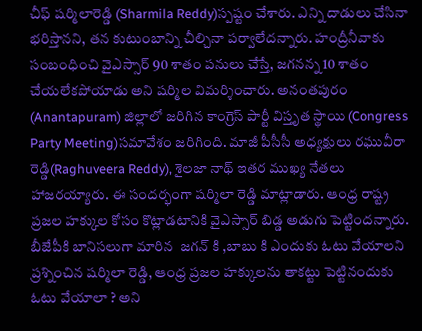చీఫ్ షర్మిలారెడ్డి (Sharmila Reddy)స్పష్టం చేశారు. ఎన్ని దాడులు చేసినా భరిస్తానని, తన కుటుంబాన్ని చీల్చినా పర్వాలేదన్నారు. హంద్రీనీవాకు సంబంధించి వైఎస్సార్ 90 శాతం పనులు చేస్తే, జగనన్న 10 శాతం చేయలేకపోయాడు అని షర్మిల విమర్శించారు. అనంతపురం (Anantapuram) జిల్లాలో జరిగిన కాంగ్రెస్ పార్టీ విస్తృత స్థాయి (Congress Party Meeting)సమావేశం జరిగింది. మాజీ పీసీసీ అధ్యక్షులు రఘువీరా రెడ్డి(Raghuveera Reddy), శైలజా నాథ్ ఇతర ముఖ్య నేతలు హాజరయ్యారు. ఈ సందర్భంగా షర్మిలా రెడ్డి మాట్లాడారు. ఆంధ్ర రాష్ట్ర ప్రజల హక్కుల కోసం కొట్లాడటానికి వైఎస్సార్ బిడ్డ అడుగు పెట్టిందన్నారు. బీజేపీకి బానిసలుగా మారిన  జగన్ కి ,బాబు కి ఎందుకు ఓటు వేయాలని ప్రశ్నించిన షర్మిలా రెడ్డి, ఆంధ్ర ప్రజల హక్కులను తాకట్టు పెట్టినందుకు ఓటు వేయాలా ? అని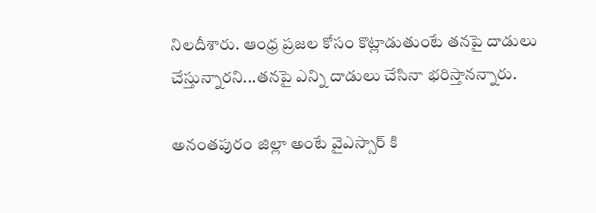నిలదీశారు. ఆంధ్ర ప్రజల కోసం కొట్లాడుతుంటే తనపై దాడులు చేస్తున్నారని...తనపై ఎన్ని దాడులు చేసినా భరిస్తానన్నారు.

అనంతపురం జిల్లా అంటే వైఎస్సార్ కి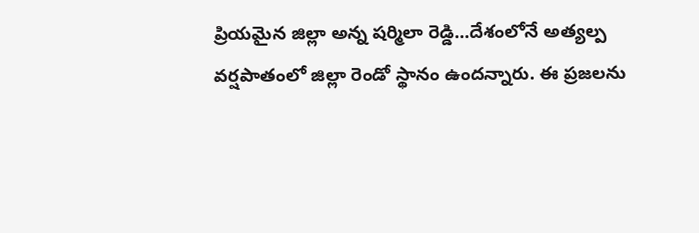ప్రియమైన జిల్లా అన్న షర్మిలా రెడ్డి...దేశంలోనే అత్యల్ప వర్షపాతంలో జిల్లా రెండో స్థానం ఉందన్నారు. ఈ ప్రజలను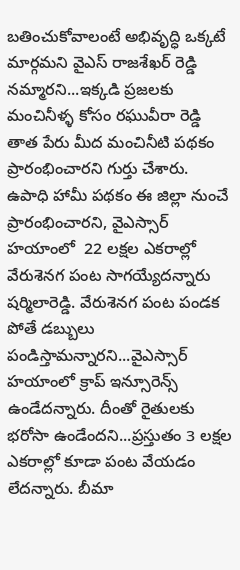బతించుకోవాలంటే అభివృద్ధి ఒక్కటే మార్గమని వైఎస్ రాజశేఖర్ రెడ్డి నమ్మారని...ఇక్కడి ప్రజలకు మంచినీళ్ళ కోసం రఘువీరా రెడ్డి తాత పేరు మీద మంచినీటి పథకం ప్రారంభించారని గుర్తు చేశారు. ఉపాధి హామీ పథకం ఈ జిల్లా నుంచే ప్రారంభించారని, వైఎస్సార్ హయాంలో  22 లక్షల ఎకరాల్లో వేరుశెనగ పంట సాగయ్యేదన్నారు షర్మిలారెడ్డి. వేరుశెనగ పంట పండక పోతే డబ్బులు పండిస్తామన్నారని...వైఎస్సార్ హయాంలో క్రాప్ ఇన్సూరెన్స్ ఉండేదన్నారు. దీంతో రైతులకు భరోసా ఉండేందని...ప్రస్తుతం 3 లక్షల ఎకరాల్లో కూడా పంట వేయడం లేదన్నారు. బీమా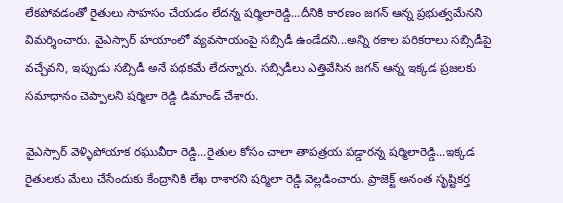లేకపోవడంతో రైతులు సాహసం చేయడం లేదన్న షర్మిలారెడ్డి...దీనికి కారణం జగన్ ఆన్న ప్రభుత్వమేనని విమర్శించారు. వైఎస్సార్ హయాంలో వ్యవసాయంపై సబ్సిడీ ఉండేదని...అన్ని రకాల పరికరాలు సబ్సిడీపై వచ్చేవని, ఇప్పుడు సబ్సిడీ అనే పథకమే లేదన్నారు. సబ్సిడీలు ఎత్తివేసిన జగన్ ఆన్న ఇక్కడ ప్రజలకు సమాధానం చెప్పాలని షర్మిలా రెడ్డి డిమాండ్ చేశారు.

వైఎస్సార్ వెళ్ళిపోయాక రఘువీరా రెడ్డి...రైతుల కోసం చాలా తాపత్రయ పడ్డారన్న షర్మిలారెడ్డి...ఇక్కడ రైతులకు మేలు చేసేందుకు కేంద్రానికి లేఖ రాశారని షర్మిలా రెడ్డి వెల్లడించారు. ప్రాజెక్ట్ అనంత సృష్టికర్త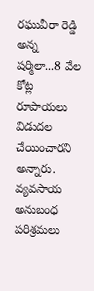రఘువీరా రెడ్డి అన్న షర్మిలా...8 వేల కోట్ల రూపాయలు విడుదల చేయించారని అన్నారు. వ్యవసాయ అనుబంధ పరిశ్రమలు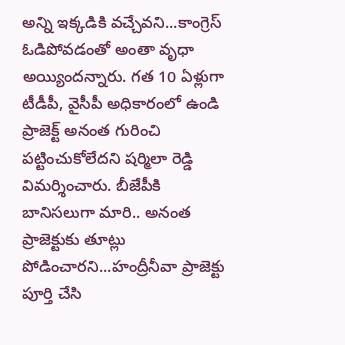అన్ని ఇక్కడికి వచ్చేవని...కాంగ్రెస్ ఓడిపోవడంతో అంతా వృధా అయ్యిందన్నారు. గత 10 ఏళ్లుగా టీడీపీ, వైసీపీ అధికారంలో ఉండి ప్రాజెక్ట్ అనంత గురించి పట్టించుకోలేదని షర్మిలా రెడ్డి విమర్శించారు. బీజేపీకి బానిసలుగా మారి.. అనంత ప్రాజెక్టుకు తూట్లు పోడించారని...హంద్రీనీవా ప్రాజెక్టు పూర్తి చేసి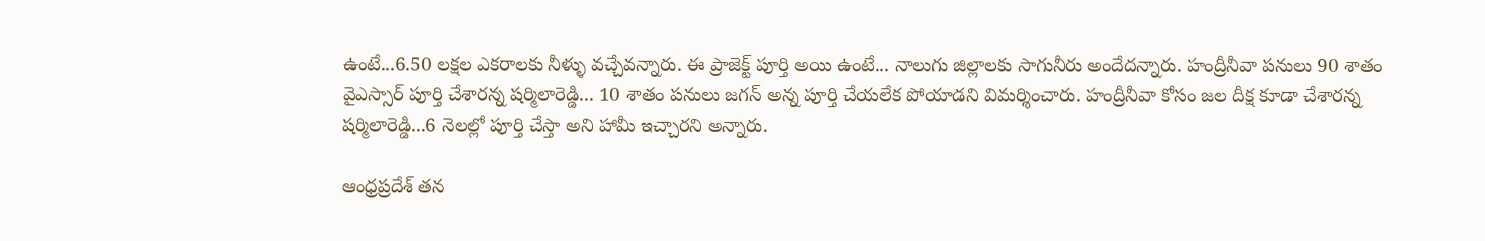ఉంటే...6.50 లక్షల ఎకరాలకు నీళ్ళు వచ్చేవన్నారు. ఈ ప్రాజెక్ట్ పూర్తి అయి ఉంటే... నాలుగు జిల్లాలకు సాగునీరు అందేదన్నారు. హంద్రీనీవా పనులు 90 శాతం వైఎస్సార్ పూర్తి చేశారన్న షర్మిలారెడ్డి... 10 శాతం పనులు జగన్ అన్న పూర్తి చేయలేక పోయాడని విమర్శించారు. హంద్రీనీవా కోసం జల దీక్ష కూడా చేశారన్న షర్మిలారెడ్డి...6 నెలల్లో పూర్తి చేస్తా అని హామీ ఇచ్చారని అన్నారు.

ఆంధ్రప్రదేశ్ తన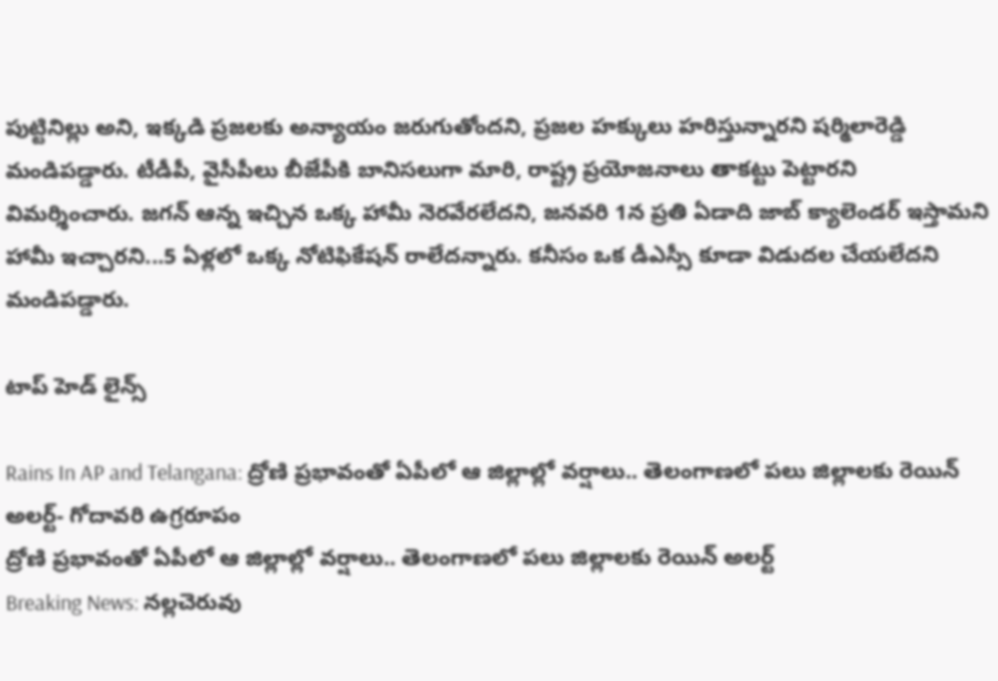పుట్టినిల్లు అని, ఇక్కడి ప్రజలకు అన్యాయం జరుగుతోందని, ప్రజల హక్కులు హరిస్తున్నారని షర్మిలారెడ్డి మండిపడ్డారు. టీడీపీ, వైసీపీలు బీజేపీకి బానిసలుగా మారి, రాష్ట్ర ప్రయోజనాలు తాకట్టు పెట్టారని విమర్శించారు. జగన్ ఆన్న ఇచ్చిన ఒక్క హామీ నెరవేరలేదని, జనవరి 1న ప్రతి ఏడాది జాబ్ క్యాలెండర్ ఇస్తామని హామీ ఇచ్చారని...5 ఏళ్లలో ఒక్క నోటిఫికేషన్ రాలేదన్నారు. కనీసం ఒక డీఎస్సీ కూడా విడుదల చేయలేదని మండిపడ్డారు.

టాప్ హెడ్ లైన్స్

Rains In AP and Telangana: ద్రోణి ప్రభావంతో ఏపీలో ఆ జిల్లాల్లో వర్షాలు.. తెలంగాణలో పలు జిల్లాలకు రెయిన్ అలర్ట్- గోదావరి ఉగ్రరూపం
ద్రోణి ప్రభావంతో ఏపీలో ఆ జిల్లాల్లో వర్షాలు.. తెలంగాణలో పలు జిల్లాలకు రెయిన్ అలర్ట్
Breaking News: నల్లచెరువు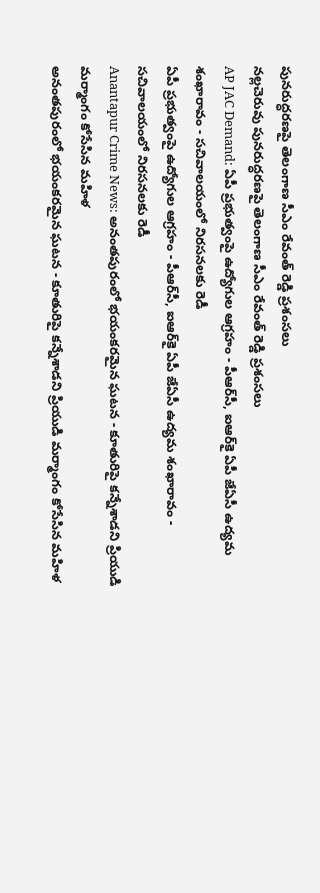పునరుద్ధరణపై తెలంగాణ సీఎం రేవంత్ రెడ్డి ప్రశంసలు
నల్లచెరువు పునరుద్ధరణపై తెలంగాణ సీఎం రేవంత్ రెడ్డి ప్రశంసలు
AP JAC Demand: ఏపీ ప్రభుత్వంపై ఉద్యోగుల ఆగ్రహం - పీఆర్‌సీ, ఐఆర్‌కై ఏపీ జేఏసీ ఉద్యమ శంఖారావం - సచివాలయంలో నిరసనలకు రెడీ
ఏపీ ప్రభుత్వంపై ఉద్యోగుల ఆగ్రహం - పీఆర్‌సీ, ఐఆర్‌కై ఏపీ జేఏసీ ఉద్యమ శంఖారావం - సచివాలయంలో నిరసనలకు రెడీ
Anantapur Crime News: అనంతపురంలో భయంకరమైన ఘటన - కూతురిపై కన్నేశాడని ప్రియుడి మర్మాంగం కోసేసిన మహిళ
అనంతపురంలో భయంకరమైన ఘటన - కూతురిపై కన్నేశాడని ప్రియుడి మర్మాంగం కోసేసిన మహిళ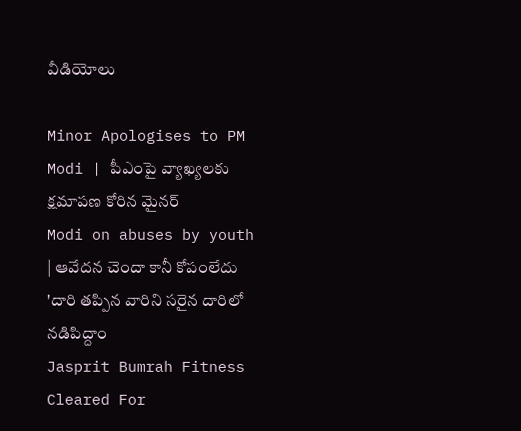వీడియోలు

Minor Apologises to PM Modi | పీఎంపై వ్యాఖ్యలకు క్షమాపణ కోరిన మైనర్
Modi on abuses by youth | ఆవేదన చెందా కానీ కోపంలేదు 'దారి తప్పిన వారిని సరైన దారిలో నడిపిద్దాం
Jasprit Bumrah Fitness Cleared For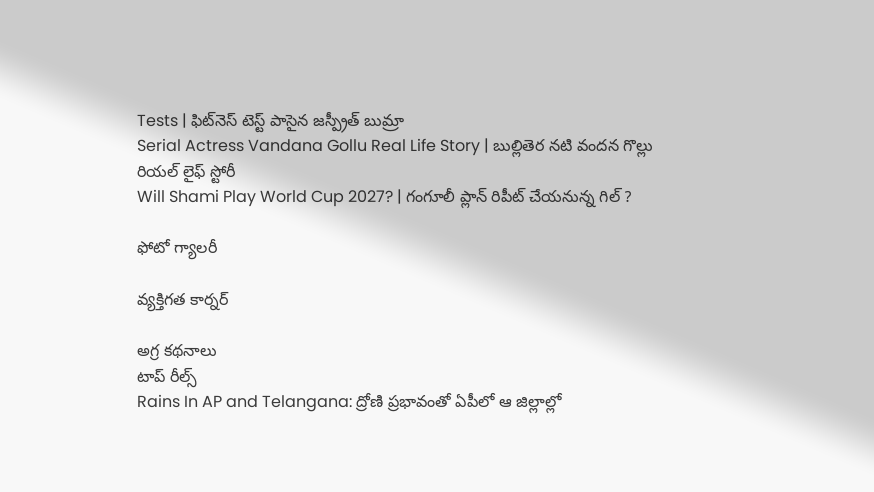Tests | ఫిట్‌నెస్ టెస్ట్ పాసైన జస్ప్రీత్ బుమ్రా
Serial Actress Vandana Gollu Real Life Story | బుల్లితెర నటి వందన గొల్లు రియల్ లైఫ్ స్టోరీ
Will Shami Play World Cup 2027? | గంగూలీ ప్లాన్ రిపీట్ చేయనున్న గిల్ ?

ఫోటో గ్యాలరీ

వ్యక్తిగత కార్నర్

అగ్ర కథనాలు
టాప్ రీల్స్
Rains In AP and Telangana: ద్రోణి ప్రభావంతో ఏపీలో ఆ జిల్లాల్లో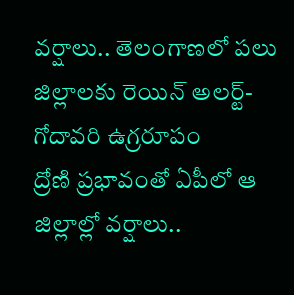వర్షాలు.. తెలంగాణలో పలు జిల్లాలకు రెయిన్ అలర్ట్- గోదావరి ఉగ్రరూపం
ద్రోణి ప్రభావంతో ఏపీలో ఆ జిల్లాల్లో వర్షాలు..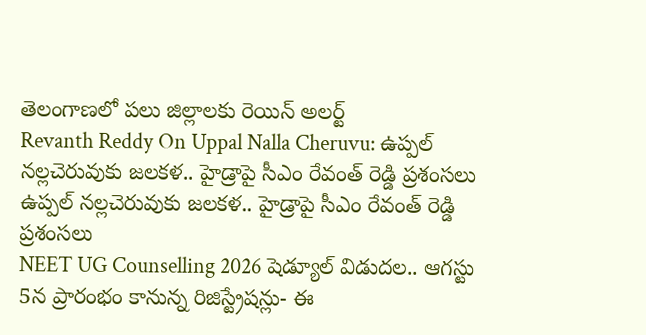తెలంగాణలో పలు జిల్లాలకు రెయిన్ అలర్ట్
Revanth Reddy On Uppal Nalla Cheruvu: ఉప్పల్ నల్లచెరువుకు జలకళ.. హైడ్రాపై సీఎం రేవంత్ రెడ్డి ప్రశంసలు
ఉప్పల్ నల్లచెరువుకు జలకళ.. హైడ్రాపై సీఎం రేవంత్ రెడ్డి ప్రశంసలు
NEET UG Counselling 2026 షెడ్యూల్ విడుదల.. ఆగస్టు 5న ప్రారంభం కానున్న రిజిస్ట్రేషన్లు- ఈ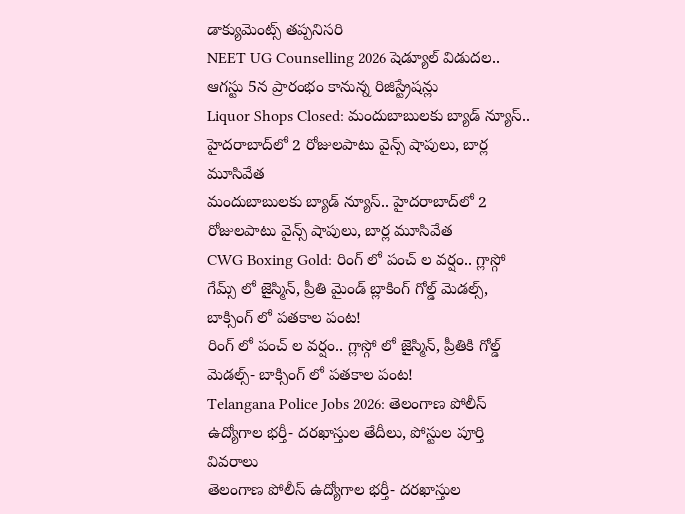డాక్యుమెంట్స్ తప్పనిసరి
NEET UG Counselling 2026 షెడ్యూల్ విడుదల.. ఆగస్టు 5న ప్రారంభం కానున్న రిజిస్ట్రేషన్లు
Liquor Shops Closed: మందుబాబులకు బ్యాడ్ న్యూస్.. హైదరాబాద్‌లో 2 రోజులపాటు వైన్స్ షాపులు, బార్ల మూసివేత
మందుబాబులకు బ్యాడ్ న్యూస్.. హైదరాబాద్‌లో 2 రోజులపాటు వైన్స్ షాపులు, బార్ల మూసివేత
CWG Boxing Gold: రింగ్ లో పంచ్ ల వర్షం.. గ్లాస్గో గేమ్స్ లో జైస్మిన్, ప్రీతి మైండ్ బ్లాకింగ్ గోల్డ్ మెడల్స్, బాక్సింగ్ లో పతకాల పంట!
రింగ్ లో పంచ్ ల వర్షం.. గ్లాస్గో లో జైస్మిన్, ప్రీతికి గోల్డ్ మెడల్స్- బాక్సింగ్ లో పతకాల పంట!
Telangana Police Jobs 2026: తెలంగాణ పోలీస్ ఉద్యోగాల భర్తీ- దరఖాస్తుల తేదీలు, పోస్టుల పూర్తి వివరాలు
తెలంగాణ పోలీస్ ఉద్యోగాల భర్తీ- దరఖాస్తుల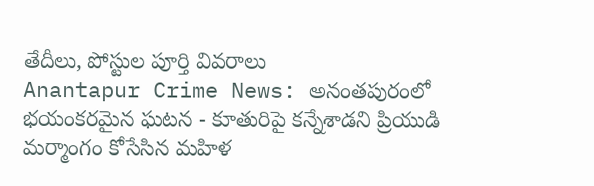తేదీలు, పోస్టుల పూర్తి వివరాలు
Anantapur Crime News: అనంతపురంలో భయంకరమైన ఘటన - కూతురిపై కన్నేశాడని ప్రియుడి మర్మాంగం కోసేసిన మహిళ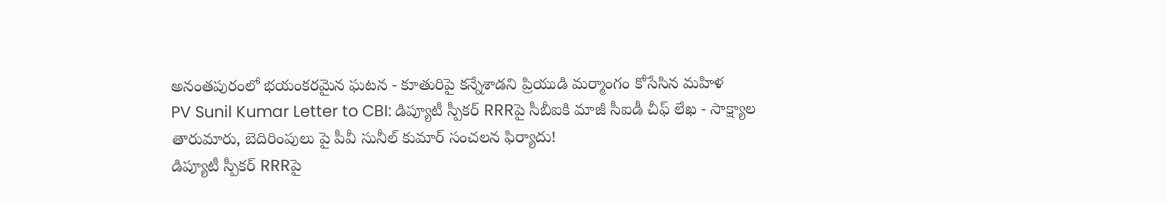అనంతపురంలో భయంకరమైన ఘటన - కూతురిపై కన్నేశాడని ప్రియుడి మర్మాంగం కోసేసిన మహిళ
PV Sunil Kumar Letter to CBI: డిప్యూటీ స్పీకర్ RRRపై సీబీఐకి మాజీ సీఐడీ చీఫ్ లేఖ - సాక్ష్యాల తారుమారు, బెదిరింపులు పై పీవీ సునీల్ కుమార్ సంచలన ఫిర్యాదు!
డిప్యూటీ స్పీకర్ RRRపై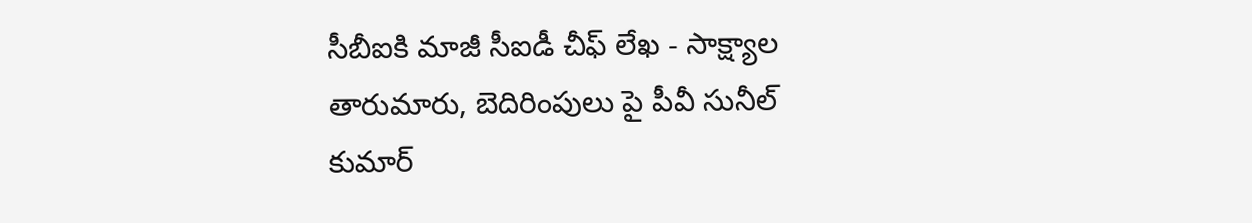సీబీఐకి మాజీ సీఐడీ చీఫ్ లేఖ - సాక్ష్యాల తారుమారు, బెదిరింపులు పై పీవీ సునీల్ కుమార్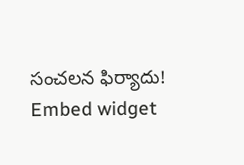సంచలన ఫిర్యాదు!
Embed widget